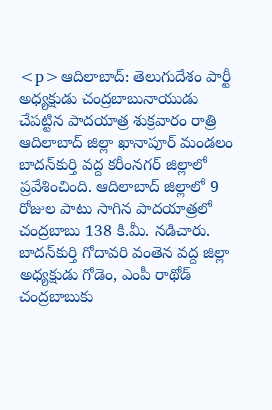<p>ఆదిలాబాద్‌: తెలుగుదేశం పార్టీ అధ్యక్షుడు చంద్రబాబునాయుడు చేపట్టిన పాదయాత్ర శుక్రవారం రాత్రి ఆదిలాబాద్‌ జిల్లా ఖానాపూర్‌ మండలం బాదన్‌కుర్తి వద్ద కరీంనగర్‌ జిల్లాలో ప్రవేశించింది. ఆదిలాబాద్‌ జిల్లాలో 9 రోజుల పాటు సాగిన పాదయాత్రలో చంద్రబాబు 138 కి.మీ. నడిచారు. బాదన్‌కుర్తి గోదావరి వంతెన వద్ద జిల్లా అధ్యక్షుడు గోడెం, ఎంపీ రాథోడ్‌ చంద్రబాబుకు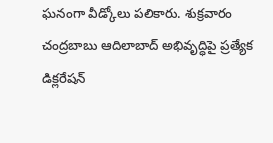ఘనంగా వీడ్కోలు పలికారు. శుక్రవారం చంద్రబాబు ఆదిలాబాద్‌ అభివృద్ధిపై ప్రత్యేక డిక్లరేషన్‌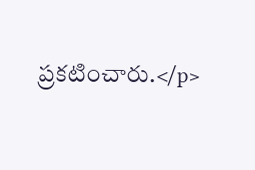ప్రకటించారు.</p>